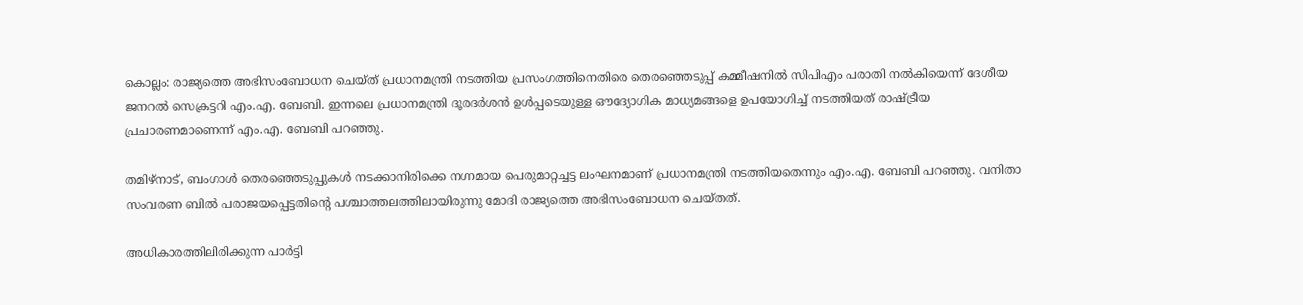കൊല്ലം: രാജ്യത്തെ അഭിസംബോധന ചെയ്ത് പ്രധാനമന്ത്രി നടത്തിയ പ്രസംഗത്തിനെതിരെ തെരഞ്ഞെടുപ്പ് കമ്മീഷനിൽ സിപിഎം പരാതി നൽകിയെന്ന് ദേശീയ ജനറൽ സെക്രട്ടറി എം.എ. ബേബി. ഇന്നലെ പ്രധാനമന്ത്രി ദൂരദർശൻ ഉൾപ്പടെയുള്ള ഔദ്യോഗിക മാധ്യമങ്ങളെ ഉപയോഗിച്ച് നടത്തിയത് രാഷ്‌ട്രീയ പ്രചാരണമാണെന്ന് എം.എ. ബേബി പറഞ്ഞു.

തമിഴ്നാട്, ബംഗാൾ തെരഞ്ഞെടുപ്പുകൾ നടക്കാനിരിക്കെ നഗ്നമായ പെരുമാറ്റച്ചട്ട ലംഘനമാണ് പ്രധാനമന്ത്രി നടത്തിയതെന്നും എം.എ. ബേബി പറഞ്ഞു. വനിതാ സംവരണ ബിൽ പരാജയപ്പെട്ടതിന്‍റെ പശ്ചാത്തലത്തിലായിരുന്നു മോദി രാജ്യത്തെ അഭിസംബോധന ചെയ്തത്.

അധികാരത്തിലിരിക്കുന്ന പാർട്ടി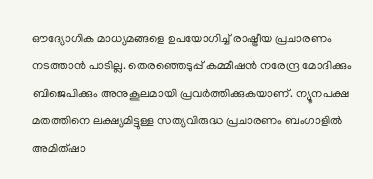ഔദ്യോഗിക മാധ്യമങ്ങളെ ഉപയോഗിച്ച് രാഷ്ട്രീയ പ്രചാരണം നടത്താൻ പാടില്ല. തെരഞ്ഞെടുപ്പ് കമ്മീഷൻ നരേന്ദ്ര മോദിക്കും ബിജെപിക്കും അനുകൂലമായി പ്രവർത്തിക്കുകയാണ്. ന്യൂനപക്ഷ മതത്തിനെ ലക്ഷ്യമിട്ടുള്ള സത്യവിരുദ്ധ പ്രചാരണം ബംഗാളിൽ അമിത്ഷാ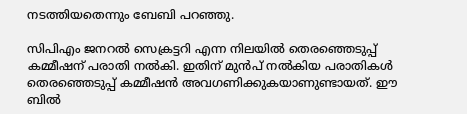നടത്തിയതെന്നും ബേബി പറഞ്ഞു.

സിപിഎം ജനറൽ സെക്രട്ടറി എന്ന നിലയിൽ തെരഞ്ഞെടുപ്പ് കമ്മീഷന് പരാതി നൽകി. ഇതിന് മുൻപ് നൽകിയ പരാതികൾ തെരഞ്ഞെടുപ്പ് കമ്മീഷൻ അവഗണിക്കുകയാണുണ്ടായത്. ഈ ബിൽ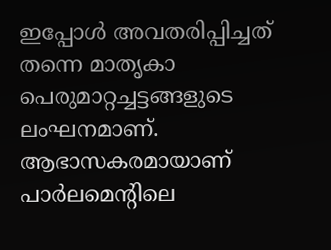ഇപ്പോൾ അവതരിപ്പിച്ചത് തന്നെ മാതൃകാ പെരുമാറ്റച്ചട്ടങ്ങളുടെ ലംഘനമാണ്. ആഭാസകരമായാണ് പാർലമെന്‍റിലെ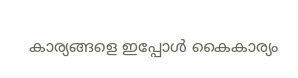കാര്യങ്ങളെ ഇപ്പോൾ കൈകാര്യം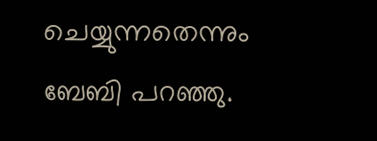ചെയ്യുന്നതെന്നും ബേബി പറഞ്ഞു.